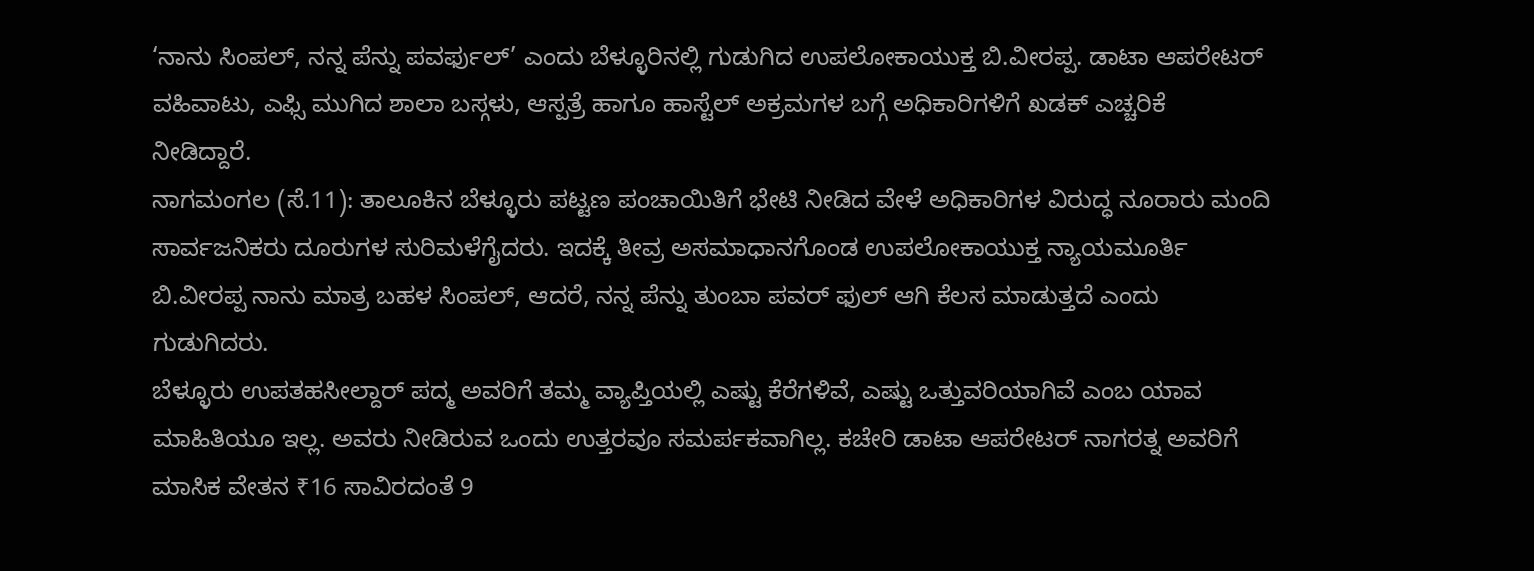‘ನಾನು ಸಿಂಪಲ್, ನನ್ನ ಪೆನ್ನು ಪವರ್ಫುಲ್’ ಎಂದು ಬೆಳ್ಳೂರಿನಲ್ಲಿ ಗುಡುಗಿದ ಉಪಲೋಕಾಯುಕ್ತ ಬಿ.ವೀರಪ್ಪ. ಡಾಟಾ ಆಪರೇಟರ್ ವಹಿವಾಟು, ಎಫ್ಸಿ ಮುಗಿದ ಶಾಲಾ ಬಸ್ಗಳು, ಆಸ್ಪತ್ರೆ ಹಾಗೂ ಹಾಸ್ಟೆಲ್ ಅಕ್ರಮಗಳ ಬಗ್ಗೆ ಅಧಿಕಾರಿಗಳಿಗೆ ಖಡಕ್ ಎಚ್ಚರಿಕೆ ನೀಡಿದ್ದಾರೆ.
ನಾಗಮಂಗಲ (ಸೆ.11): ತಾಲೂಕಿನ ಬೆಳ್ಳೂರು ಪಟ್ಟಣ ಪಂಚಾಯಿತಿಗೆ ಭೇಟಿ ನೀಡಿದ ವೇಳೆ ಅಧಿಕಾರಿಗಳ ವಿರುದ್ಧ ನೂರಾರು ಮಂದಿ ಸಾರ್ವಜನಿಕರು ದೂರುಗಳ ಸುರಿಮಳೆಗೈದರು. ಇದಕ್ಕೆ ತೀವ್ರ ಅಸಮಾಧಾನಗೊಂಡ ಉಪಲೋಕಾಯುಕ್ತ ನ್ಯಾಯಮೂರ್ತಿ ಬಿ.ವೀರಪ್ಪ ನಾನು ಮಾತ್ರ ಬಹಳ ಸಿಂಪಲ್, ಆದರೆ, ನನ್ನ ಪೆನ್ನು ತುಂಬಾ ಪವರ್ ಫುಲ್ ಆಗಿ ಕೆಲಸ ಮಾಡುತ್ತದೆ ಎಂದು ಗುಡುಗಿದರು.
ಬೆಳ್ಳೂರು ಉಪತಹಸೀಲ್ದಾರ್ ಪದ್ಮ ಅವರಿಗೆ ತಮ್ಮ ವ್ಯಾಪ್ತಿಯಲ್ಲಿ ಎಷ್ಟು ಕೆರೆಗಳಿವೆ, ಎಷ್ಟು ಒತ್ತುವರಿಯಾಗಿವೆ ಎಂಬ ಯಾವ ಮಾಹಿತಿಯೂ ಇಲ್ಲ. ಅವರು ನೀಡಿರುವ ಒಂದು ಉತ್ತರವೂ ಸಮರ್ಪಕವಾಗಿಲ್ಲ. ಕಚೇರಿ ಡಾಟಾ ಆಪರೇಟರ್ ನಾಗರತ್ನ ಅವರಿಗೆ ಮಾಸಿಕ ವೇತನ ₹16 ಸಾವಿರದಂತೆ 9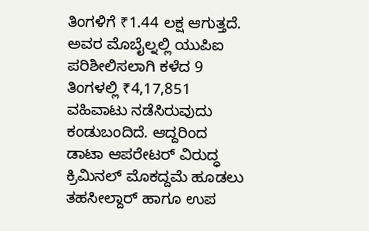ತಿಂಗಳಿಗೆ ₹1.44 ಲಕ್ಷ ಆಗುತ್ತದೆ. ಅವರ ಮೊಬೈಲ್ನಲ್ಲಿ ಯುಪಿಐ ಪರಿಶೀಲಿಸಲಾಗಿ ಕಳೆದ 9 ತಿಂಗಳಲ್ಲಿ ₹4,17,851 ವಹಿವಾಟು ನಡೆಸಿರುವುದು ಕಂಡುಬಂದಿದೆ. ಆದ್ದರಿಂದ ಡಾಟಾ ಆಪರೇಟರ್ ವಿರುದ್ಧ ಕ್ರಿಮಿನಲ್ ಮೊಕದ್ದಮೆ ಹೂಡಲು ತಹಸೀಲ್ದಾರ್ ಹಾಗೂ ಉಪ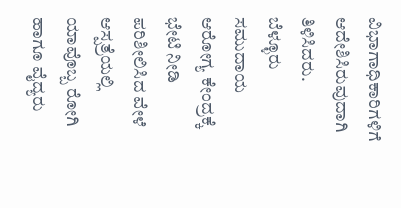ವಿಭಾಗಾಧಿಕಾರಿಗಳಿಗೆ ಆದೇಶಿಸಿರುವುದಾಗಿ ತಿಳಿಸಿದರು.
ಬೆಳ್ಳೂರು ಸಮುದಾಯ ಆರೋಗ್ಯ ಕೇಂದ್ರಕ್ಕೆ ಭೇಟಿ ನೀಡಿ ಪರಿಶೀಲಿಸಿದ ವೇಳೆ ಆಸ್ಪತ್ರೆಯಲ್ಲಿ ಯಾವೊಬ್ಬ ರೋಗಿ ಹಾಗೂ ವೈದ್ಯರು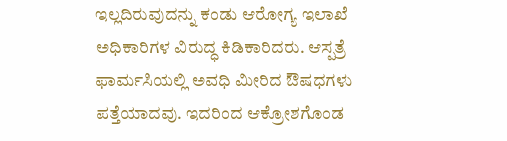ಇಲ್ಲದಿರುವುದನ್ನು ಕಂಡು ಆರೋಗ್ಯ ಇಲಾಖೆ ಅಧಿಕಾರಿಗಳ ವಿರುದ್ಧ ಕಿಡಿಕಾರಿದರು. ಆಸ್ಪತ್ರೆ ಫಾರ್ಮಸಿಯಲ್ಲಿ ಅವಧಿ ಮೀರಿದ ಔಷಧಗಳು ಪತ್ತೆಯಾದವು. ಇದರಿಂದ ಆಕ್ರೋಶಗೊಂಡ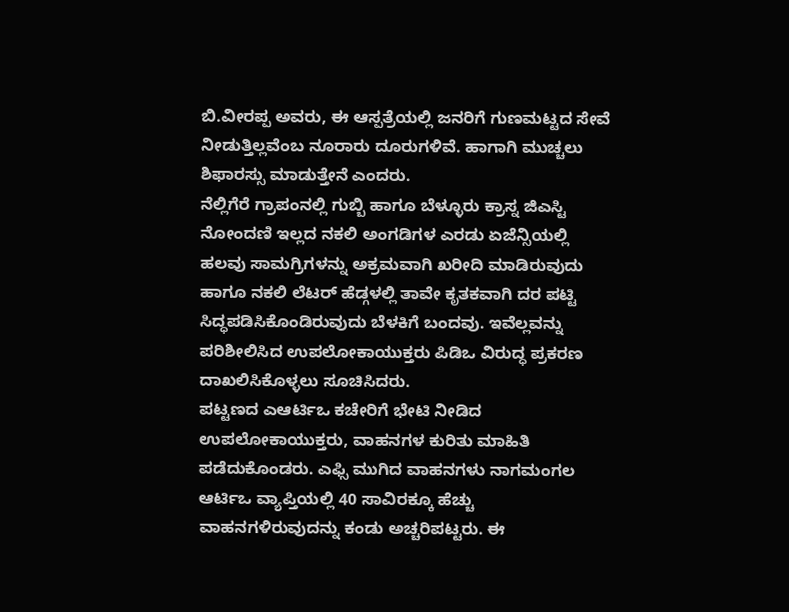ಬಿ.ವೀರಪ್ಪ ಅವರು, ಈ ಆಸ್ಪತ್ರೆಯಲ್ಲಿ ಜನರಿಗೆ ಗುಣಮಟ್ಟದ ಸೇವೆ ನೀಡುತ್ತಿಲ್ಲವೆಂಬ ನೂರಾರು ದೂರುಗಳಿವೆ. ಹಾಗಾಗಿ ಮುಚ್ಚಲು ಶಿಫಾರಸ್ಸು ಮಾಡುತ್ತೇನೆ ಎಂದರು.
ನೆಲ್ಲಿಗೆರೆ ಗ್ರಾಪಂನಲ್ಲಿ ಗುಬ್ಬಿ ಹಾಗೂ ಬೆಳ್ಳೂರು ಕ್ರಾಸ್ನ ಜಿಎಸ್ಟಿ ನೋಂದಣಿ ಇಲ್ಲದ ನಕಲಿ ಅಂಗಡಿಗಳ ಎರಡು ಏಜೆನ್ಸಿಯಲ್ಲಿ ಹಲವು ಸಾಮಗ್ರಿಗಳನ್ನು ಅಕ್ರಮವಾಗಿ ಖರೀದಿ ಮಾಡಿರುವುದು ಹಾಗೂ ನಕಲಿ ಲೆಟರ್ ಹೆಡ್ಗಳಲ್ಲಿ ತಾವೇ ಕೃತಕವಾಗಿ ದರ ಪಟ್ಟಿ ಸಿದ್ಧಪಡಿಸಿಕೊಂಡಿರುವುದು ಬೆಳಕಿಗೆ ಬಂದವು. ಇವೆಲ್ಲವನ್ನು ಪರಿಶೀಲಿಸಿದ ಉಪಲೋಕಾಯುಕ್ತರು ಪಿಡಿಒ ವಿರುದ್ಧ ಪ್ರಕರಣ ದಾಖಲಿಸಿಕೊಳ್ಳಲು ಸೂಚಿಸಿದರು.
ಪಟ್ಟಣದ ಎಆರ್ಟಿಒ ಕಚೇರಿಗೆ ಭೇಟಿ ನೀಡಿದ ಉಪಲೋಕಾಯುಕ್ತರು, ವಾಹನಗಳ ಕುರಿತು ಮಾಹಿತಿ ಪಡೆದುಕೊಂಡರು. ಎಫ್ಸಿ ಮುಗಿದ ವಾಹನಗಳು ನಾಗಮಂಗಲ ಆರ್ಟಿಒ ವ್ಯಾಪ್ತಿಯಲ್ಲಿ 40 ಸಾವಿರಕ್ಕೂ ಹೆಚ್ಚು ವಾಹನಗಳಿರುವುದನ್ನು ಕಂಡು ಅಚ್ಚರಿಪಟ್ಟರು. ಈ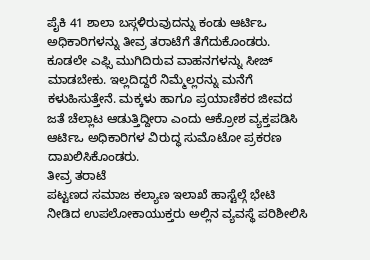ಪೈಕಿ 41 ಶಾಲಾ ಬಸ್ಗಳಿರುವುದನ್ನು ಕಂಡು ಆರ್ಟಿಒ ಅಧಿಕಾರಿಗಳನ್ನು ತೀವ್ರ ತರಾಟೆಗೆ ತೆಗೆದುಕೊಂಡರು. ಕೂಡಲೇ ಎಫ್ಸಿ ಮುಗಿದಿರುವ ವಾಹನಗಳನ್ನು ಸೀಜ್ ಮಾಡಬೇಕು. ಇಲ್ಲದಿದ್ದರೆ ನಿಮ್ಮೆಲ್ಲರನ್ನು ಮನೆಗೆ ಕಳುಹಿಸುತ್ತೇನೆ. ಮಕ್ಕಳು ಹಾಗೂ ಪ್ರಯಾಣಿಕರ ಜೀವದ ಜತೆ ಚೆಲ್ಲಾಟ ಆಡುತ್ತಿದ್ದೀರಾ ಎಂದು ಆಕ್ರೋಶ ವ್ಯಕ್ತಪಡಿಸಿ ಆರ್ಟಿಒ ಅಧಿಕಾರಿಗಳ ವಿರುದ್ಧ ಸುಮೊಟೋ ಪ್ರಕರಣ ದಾಖಲಿಸಿಕೊಂಡರು.
ತೀವ್ರ ತರಾಟೆ
ಪಟ್ಟಣದ ಸಮಾಜ ಕಲ್ಯಾಣ ಇಲಾಖೆ ಹಾಸ್ಟೆಲ್ಗೆ ಭೇಟಿ ನೀಡಿದ ಉಪಲೋಕಾಯುಕ್ತರು ಅಲ್ಲಿನ ವ್ಯವಸ್ಥೆ ಪರಿಶೀಲಿಸಿ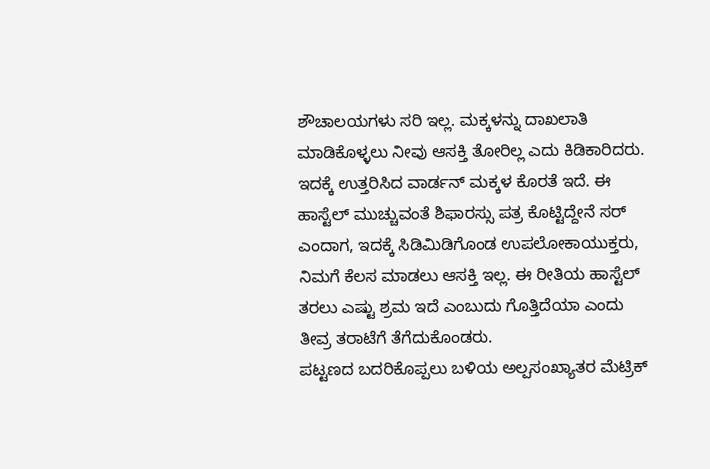ಶೌಚಾಲಯಗಳು ಸರಿ ಇಲ್ಲ. ಮಕ್ಕಳನ್ನು ದಾಖಲಾತಿ ಮಾಡಿಕೊಳ್ಳಲು ನೀವು ಆಸಕ್ತಿ ತೋರಿಲ್ಲ ಎದು ಕಿಡಿಕಾರಿದರು. ಇದಕ್ಕೆ ಉತ್ತರಿಸಿದ ವಾರ್ಡನ್ ಮಕ್ಕಳ ಕೊರತೆ ಇದೆ. ಈ ಹಾಸ್ಟೆಲ್ ಮುಚ್ಚುವಂತೆ ಶಿಫಾರಸ್ಸು ಪತ್ರ ಕೊಟ್ಟಿದ್ದೇನೆ ಸರ್ ಎಂದಾಗ, ಇದಕ್ಕೆ ಸಿಡಿಮಿಡಿಗೊಂಡ ಉಪಲೋಕಾಯುಕ್ತರು, ನಿಮಗೆ ಕೆಲಸ ಮಾಡಲು ಆಸಕ್ತಿ ಇಲ್ಲ. ಈ ರೀತಿಯ ಹಾಸ್ಟೆಲ್ ತರಲು ಎಷ್ಟು ಶ್ರಮ ಇದೆ ಎಂಬುದು ಗೊತ್ತಿದೆಯಾ ಎಂದು ತೀವ್ರ ತರಾಟೆಗೆ ತೆಗೆದುಕೊಂಡರು.
ಪಟ್ಟಣದ ಬದರಿಕೊಪ್ಪಲು ಬಳಿಯ ಅಲ್ಪಸಂಖ್ಯಾತರ ಮೆಟ್ರಿಕ್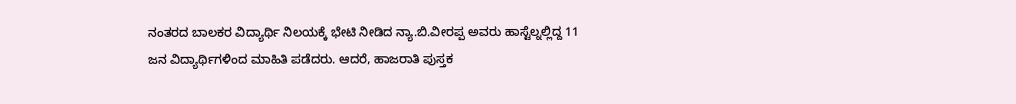ನಂತರದ ಬಾಲಕರ ವಿದ್ಯಾರ್ಥಿ ನಿಲಯಕ್ಕೆ ಭೇಟಿ ನೀಡಿದ ನ್ಯಾ.ಬಿ.ವೀರಪ್ಪ ಅವರು ಹಾಸ್ಟೆಲ್ನಲ್ಲಿದ್ದ 11 ಜನ ವಿದ್ಯಾರ್ಥಿಗಳಿಂದ ಮಾಹಿತಿ ಪಡೆದರು. ಆದರೆ, ಹಾಜರಾತಿ ಪುಸ್ತಕ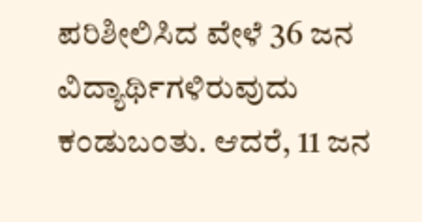ಪರಿಶೀಲಿಸಿದ ವೇಳೆ 36 ಜನ ವಿದ್ಯಾರ್ಥಿಗಳಿರುವುದು ಕಂಡುಬಂತು. ಆದರೆ, 11 ಜನ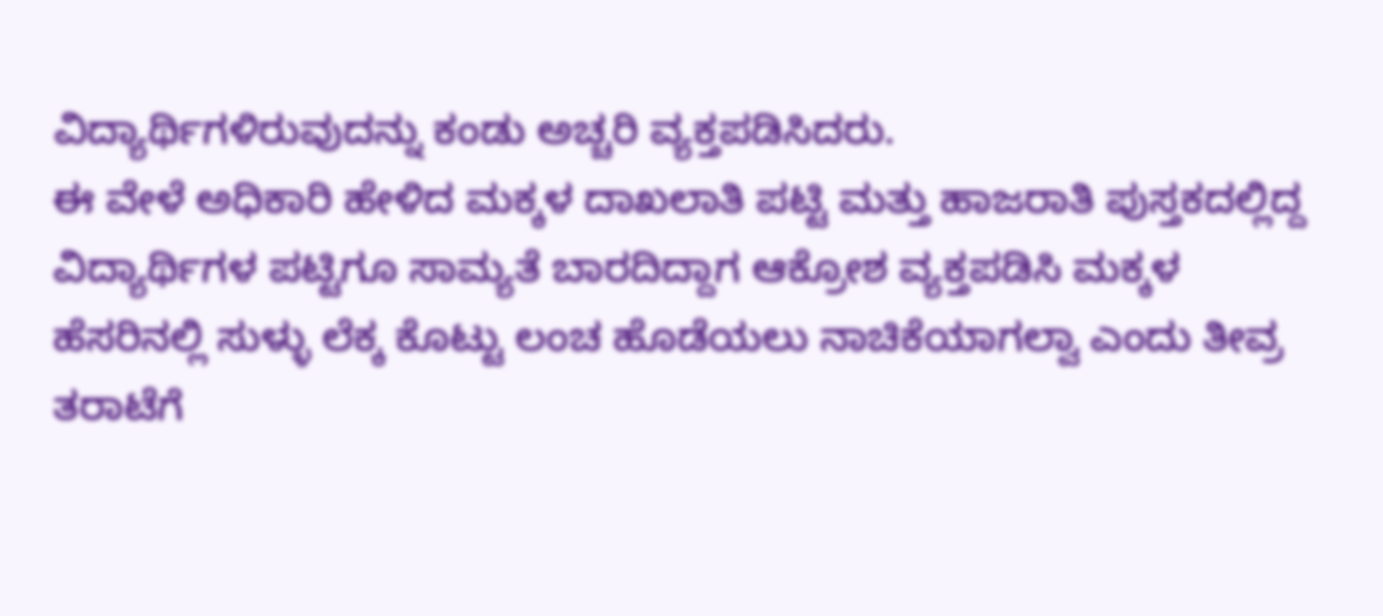ವಿದ್ಯಾರ್ಥಿಗಳಿರುವುದನ್ನು ಕಂಡು ಅಚ್ಚರಿ ವ್ಯಕ್ತಪಡಿಸಿದರು.
ಈ ವೇಳೆ ಅಧಿಕಾರಿ ಹೇಳಿದ ಮಕ್ಕಳ ದಾಖಲಾತಿ ಪಟ್ಟಿ ಮತ್ತು ಹಾಜರಾತಿ ಪುಸ್ತಕದಲ್ಲಿದ್ದ ವಿದ್ಯಾರ್ಥಿಗಳ ಪಟ್ಟಿಗೂ ಸಾಮ್ಯತೆ ಬಾರದಿದ್ದಾಗ ಆಕ್ರೋಶ ವ್ಯಕ್ತಪಡಿಸಿ ಮಕ್ಕಳ ಹೆಸರಿನಲ್ಲಿ ಸುಳ್ಳು ಲೆಕ್ಕ ಕೊಟ್ಟು ಲಂಚ ಹೊಡೆಯಲು ನಾಚಿಕೆಯಾಗಲ್ವಾ ಎಂದು ತೀವ್ರ ತರಾಟೆಗೆ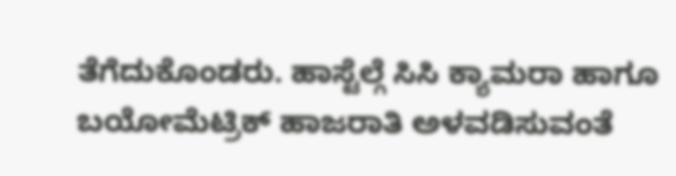ತೆಗೆದುಕೊಂಡರು. ಹಾಸ್ಟೆಲ್ಗೆ ಸಿಸಿ ಕ್ಯಾಮರಾ ಹಾಗೂ ಬಯೋಮೆಟ್ರಿಕ್ ಹಾಜರಾತಿ ಅಳವಡಿಸುವಂತೆ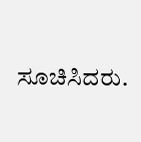ಸೂಚಿಸಿದರು.